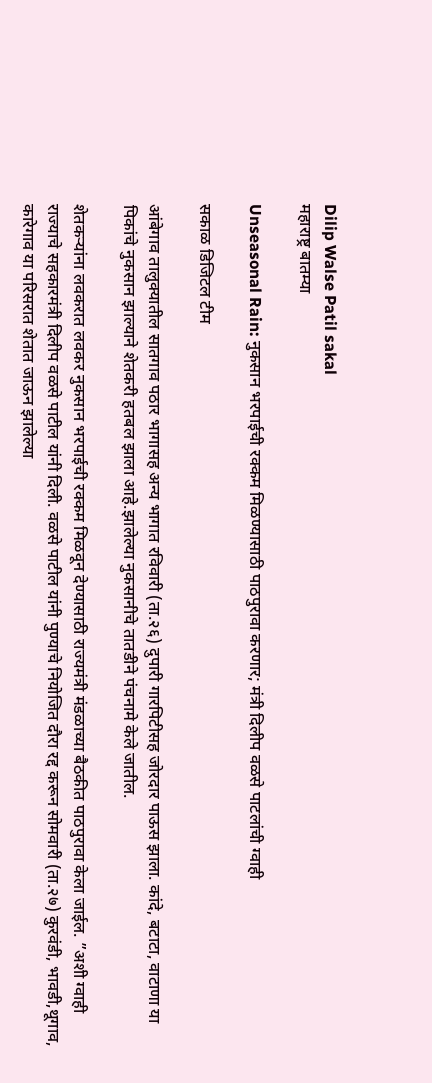Dilip Walse Patil sakal
महाराष्ट्र बातम्या

Unseasonal Rain: नुकसान भरपाईची रक्कम मिळण्यासाठी पाठपुरावा करणार; मंत्री दिलीप वळसे पाटलांची ग्वाही

सकाळ डिजिटल टीम

आंबेगाव तालुक्यातील सातगाव पठार भागासह अन्य भागात रविवारी (ता.२६) दुपारी गारपिटीसह जोरदार पाऊस झाला. कांदे, बटाटा, वाटाणा या पिकांचे नुकसान झाल्याने शेतकरी हतबल झाला आहे.झालेल्या नुकसानीचे तातडीने पंचनामे केले जातील.

शेतकऱ्यांना लवकरात लवकर नुकसान भरपाईची रक्कम मिळवून देण्यासाठी राज्यमंत्री मंडळाच्या बैठकीत पाठपुरावा केला जाईल. ”अशी ग्वाही राज्याचे सहकारमंत्री दिलीप वळसे पाटील यांनी दिली. वळसे पाटील यांनी पुण्याचे नियोजित दौरा रद्द करून सोमवारी (ता.२७) कुरवंडी, भावडी,थूगाव, कारेगाव या परिसरात शेतात जाऊन झालेल्या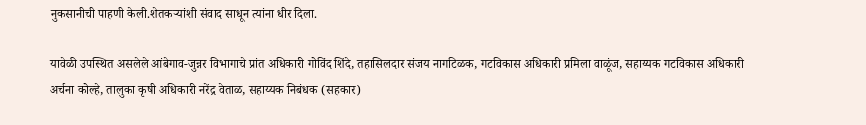नुकसानीची पाहणी केली.शेतकऱ्यांशी संवाद साधून त्यांना धीर दिला.

यावेळी उपस्थित असलेले आंबेगाव-जुन्नर विभागाचे प्रांत अधिकारी गोविंद शिंदे, तहासिलदार संजय नागटिळक, गटविकास अधिकारी प्रमिला वाळूंज, सहाय्यक गटविकास अधिकारी अर्चना कोल्हे, तालुका कृषी अधिकारी नरेंद्र वेताळ, सहाय्यक निबंधक (सहकार)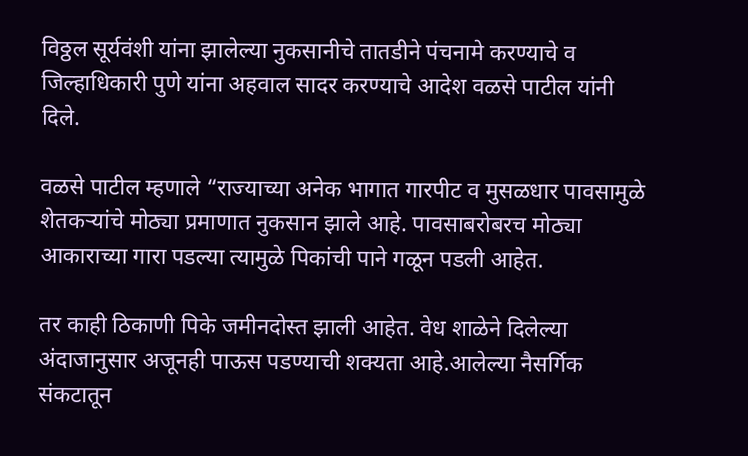विठ्ठल सूर्यवंशी यांना झालेल्या नुकसानीचे तातडीने पंचनामे करण्याचे व जिल्हाधिकारी पुणे यांना अहवाल सादर करण्याचे आदेश वळसे पाटील यांनी दिले.

वळसे पाटील म्हणाले “राज्याच्या अनेक भागात गारपीट व मुसळधार पावसामुळे शेतकऱ्यांचे मोठ्या प्रमाणात नुकसान झाले आहे. पावसाबरोबरच मोठ्या आकाराच्या गारा पडल्या त्यामुळे पिकांची पाने गळून पडली आहेत.

तर काही ठिकाणी पिके जमीनदोस्त झाली आहेत. वेध शाळेने दिलेल्या अंदाजानुसार अजूनही पाऊस पडण्याची शक्यता आहे.आलेल्या नैसर्गिक संकटातून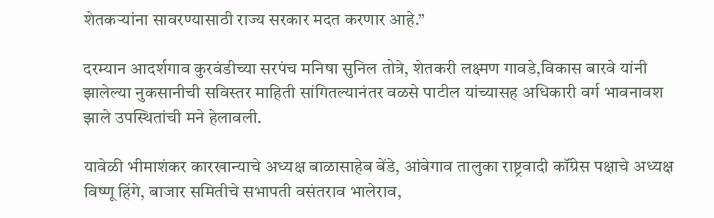शेतकऱ्यांना सावरण्यासाठी राज्य सरकार मदत करणार आहे.”

दरम्यान आदर्शगाव कुरवंडीच्या सरपंच मनिषा सुनिल तोत्रे, शेतकरी लक्ष्मण गावडे,विकास बारवे यांनी झालेल्या नुकसानीची सविस्तर माहिती सांगितल्यानंतर वळसे पाटील यांच्यासह अधिकारी वर्ग भावनावश झाले उपस्थितांची मने हेलावली.

यावेळी भीमाशंकर कारखान्याचे अध्यक्ष बाळासाहेब बेंडे, आंबेगाव तालुका राष्ट्रवादी कॉंग्रेस पक्षाचे अध्यक्ष विष्णू हिंगे, बाजार समितीचे सभापती वसंतराव भालेराव,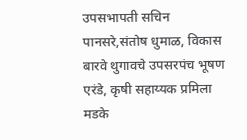उपसभापती सचिन पानसरे,संतोष धुमाळ, विकास बारवे थुगावचे उपसरपंच भूषण एरंडे, कृषी सहाय्यक प्रमिला मडके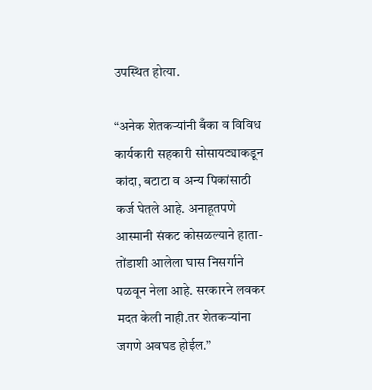उपस्थित होत्या.

“अनेक शेतकऱ्यांनी बँका व विविध कार्यकारी सहकारी सोसायट्याकडून कांदा, बटाटा व अन्य पिकांसाठी कर्ज घेतले आहे. अनाहूतपणे आस्मानी संकट कोसळल्याने हाता-तोंडाशी आलेला घास निसर्गाने पळवून नेला आहे. सरकारने लवकर मदत केली नाही.तर शेतकऱ्यांना जगणे अवघड होईल.”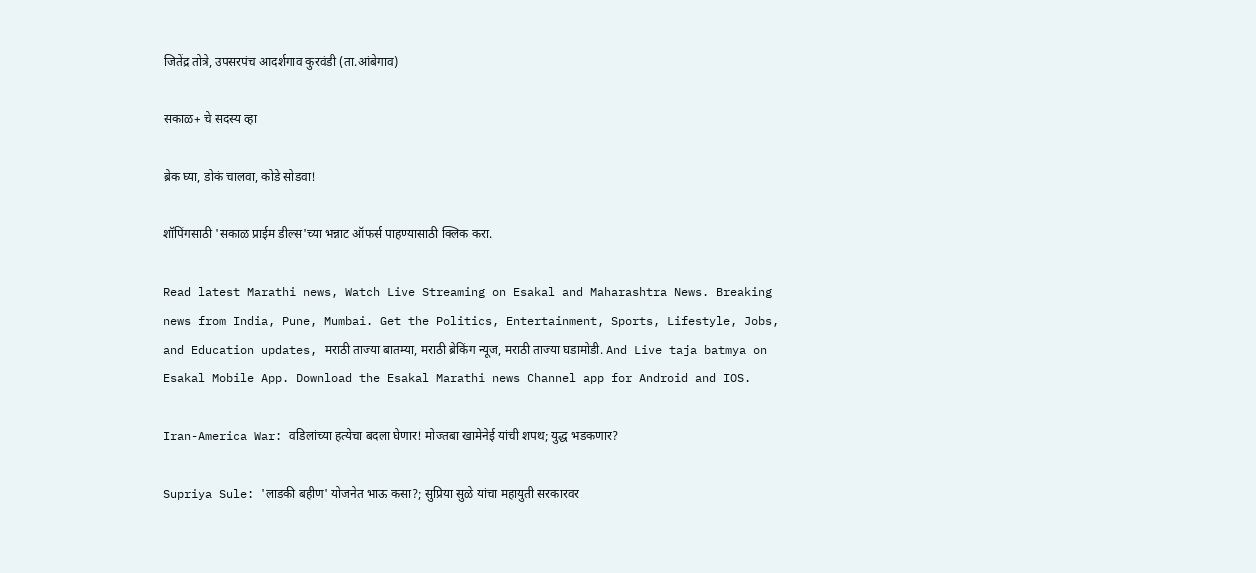जितेंद्र तोत्रे, उपसरपंच आदर्शगाव कुरवंडी (ता.आंबेगाव)

सकाळ+ चे सदस्य व्हा

ब्रेक घ्या, डोकं चालवा, कोडे सोडवा!

शॉपिंगसाठी 'सकाळ प्राईम डील्स'च्या भन्नाट ऑफर्स पाहण्यासाठी क्लिक करा.

Read latest Marathi news, Watch Live Streaming on Esakal and Maharashtra News. Breaking news from India, Pune, Mumbai. Get the Politics, Entertainment, Sports, Lifestyle, Jobs, and Education updates, मराठी ताज्या बातम्या, मराठी ब्रेकिंग न्यूज, मराठी ताज्या घडामोडी. And Live taja batmya on Esakal Mobile App. Download the Esakal Marathi news Channel app for Android and IOS.

Iran-America War: वडिलांच्या हत्येचा बदला घेणार! मोज्तबा खामेनेई यांची शपथ; युद्ध भडकणार?

Supriya Sule: 'लाडकी बहीण' योजनेत भाऊ कसा?; सुप्रिया सुळे यांचा महायुती सरकारवर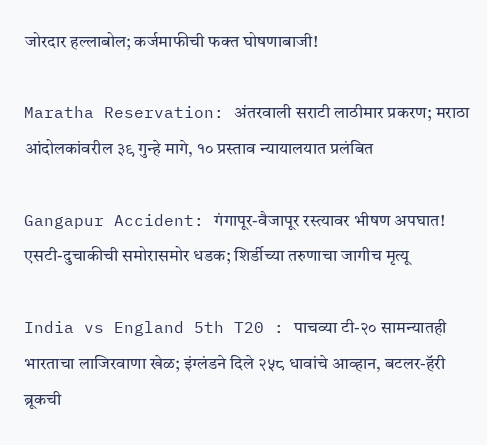जोरदार हल्लाबोल; कर्जमाफीची फक्त घोषणाबाजी!

Maratha Reservation: अंतरवाली सराटी लाठीमार प्रकरण; मराठा आंदोलकांवरील ३९ गुन्हे मागे, १० प्रस्ताव न्यायालयात प्रलंबित

Gangapur Accident: गंगापूर-वैजापूर रस्त्यावर भीषण अपघात! एसटी-दुचाकीची समोरासमोर धडक; शिर्डीच्या तरुणाचा जागीच मृत्यू

India vs England 5th T20 : पाचव्या टी-२० सामन्यातही भारताचा लाजिरवाणा खेळ; इंग्लंडने दिले २५८ धावांचे आव्हान, बटलर-हॅरी ब्रूकची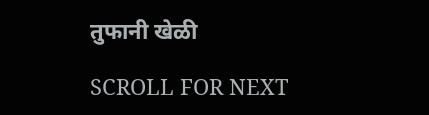तुफानी खेळी

SCROLL FOR NEXT